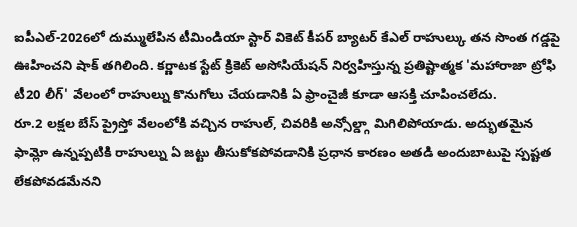ఐపీఎల్-2026లో దుమ్ములేపిన టీమిండియా స్టార్ వికెట్ కీపర్ బ్యాటర్ కేఎల్ రాహుల్కు తన సొంత గడ్డపై ఊహించని షాక్ తగిలింది. కర్ణాటక స్టేట్ క్రికెట్ అసోసియేషన్ నిర్వహిస్తున్న ప్రతిష్టాత్మక 'మహారాజా ట్రోఫి టీ20 లీగ్' వేలంలో రాహుల్ను కొనుగోలు చేయడానికి ఏ ఫ్రాంచైజీ కూడా ఆసక్తి చూపించలేదు.
రూ.2 లక్షల బేస్ ప్రైస్తో వేలంలోకి వచ్చిన రాహుల్, చివరికి అన్సోల్డ్గా మిగిలిపోయాడు. అద్భుతమైన ఫామ్లో ఉన్నప్పటికి రాహుల్ను ఏ జట్టు తీసుకోకపోవడానికి ప్రధాన కారణం అతడి అందుబాటుపై స్పష్టత లేకపోవడమేనని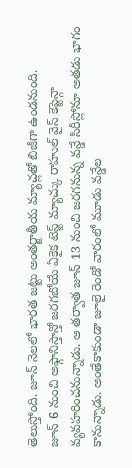తెలుస్తోంది. జూన్ నెలలో భారత జట్టు అంతర్జాతీయ మ్యాచ్లతో బిజీగా ఉండనుంది.
జూన్ 6 నుంచి అఫ్గానిస్తాన్తో జరగబోయే ఏకైక టెస్ట్ మ్యాచ్కు రాహుల్ వైస్ కెప్టెన్గా వ్యవహరించనున్నాడు. ఆ తర్వాత జూన్ 13 నుంచి జరగనున్న వన్డే సిరీస్లోనూ అతడు భాగం కానున్నాడు. అంతేకాకుండా జూలై రెండో వారంలో మూడు వన్డేల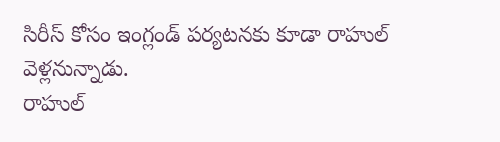సిరీస్ కోసం ఇంగ్లండ్ పర్యటనకు కూడా రాహుల్ వెళ్లనున్నాడు.
రాహుల్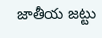జాతీయ జట్టు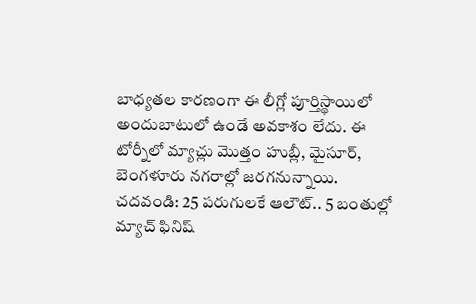బాధ్యతల కారణంగా ఈ లీగ్లో పూర్తిస్థాయిలో అందుబాటులో ఉండే అవకాశం లేదు. ఈ టోర్నీలో మ్యాచ్లు మొత్తం హుబ్లీ, మైసూర్, బెంగళూరు నగరాల్లో జరగనున్నాయి.
చదవండి: 25 పరుగులకే ఆలౌట్.. 5 బంతుల్లో మ్యాచ్ ఫినిష్